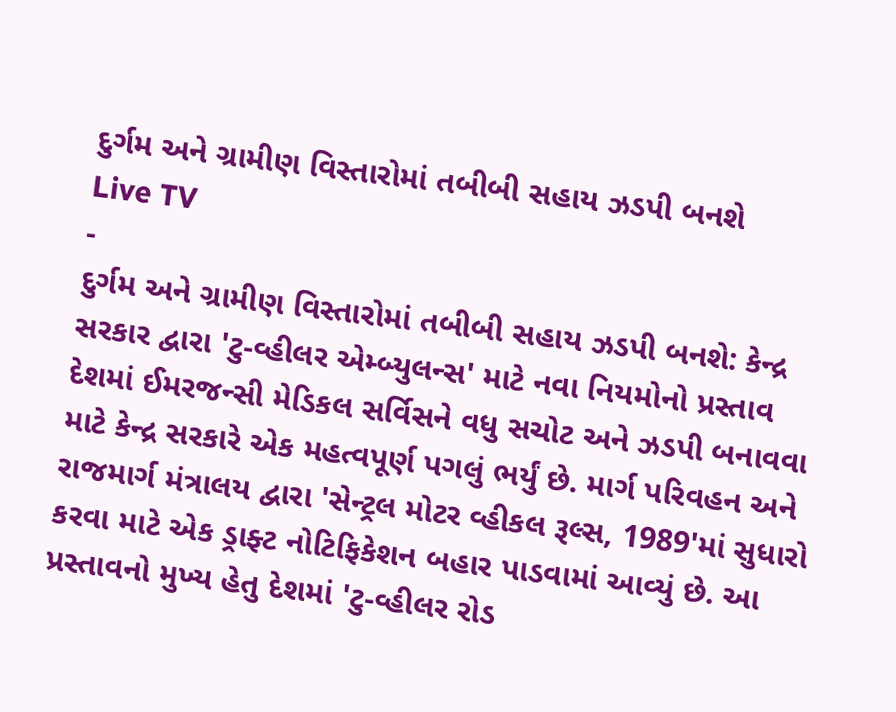દુર્ગમ અને ગ્રામીણ વિસ્તારોમાં તબીબી સહાય ઝડપી બનશે
Live TV
-
દુર્ગમ અને ગ્રામીણ વિસ્તારોમાં તબીબી સહાય ઝડપી બનશે: કેન્દ્ર સરકાર દ્વારા 'ટુ-વ્હીલર એમ્બ્યુલન્સ' માટે નવા નિયમોનો પ્રસ્તાવ
દેશમાં ઈમરજન્સી મેડિકલ સર્વિસને વધુ સચોટ અને ઝડપી બનાવવા માટે કેન્દ્ર સરકારે એક મહત્વપૂર્ણ પગલું ભર્યું છે. માર્ગ પરિવહન અને રાજમાર્ગ મંત્રાલય દ્વારા 'સેન્ટ્રલ મોટર વ્હીકલ રૂલ્સ, 1989'માં સુધારો કરવા માટે એક ડ્રાફ્ટ નોટિફિકેશન બહાર પાડવામાં આવ્યું છે. આ પ્રસ્તાવનો મુખ્ય હેતુ દેશમાં 'ટુ-વ્હીલર રોડ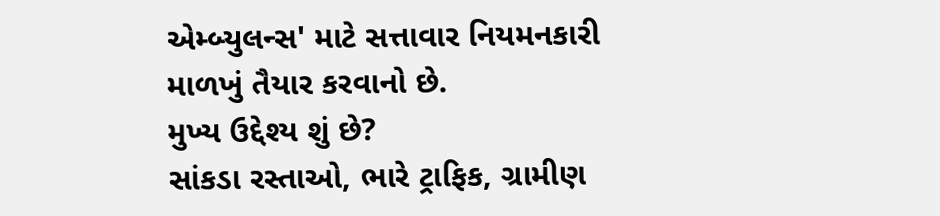એમ્બ્યુલન્સ' માટે સત્તાવાર નિયમનકારી માળખું તૈયાર કરવાનો છે.
મુખ્ય ઉદ્દેશ્ય શું છે?
સાંકડા રસ્તાઓ, ભારે ટ્રાફિક, ગ્રામીણ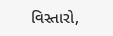વિસ્તારો,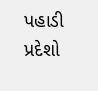પહાડી પ્રદેશો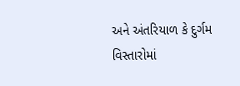અને અંતરિયાળ કે દુર્ગમ વિસ્તારોમાં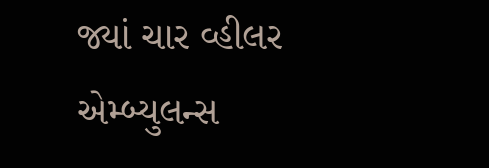જ્યાં ચાર વ્હીલર એમ્બ્યુલન્સ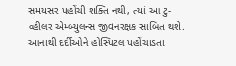સમયસર પહોંચી શક્તિ નથી, ત્યાં આ ટુ-વ્હીલર એમ્બ્યુલન્સ જીવનરક્ષક સાબિત થશે. આનાથી દર્દીઓને હોસ્પિટલ પહોંચાડતા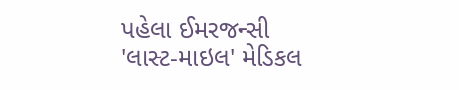પહેલા ઈમરજન્સી 'લાસ્ટ-માઇલ' મેડિકલ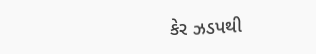કેર ઝડપથી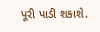પૂરી પાડી શકાશે.